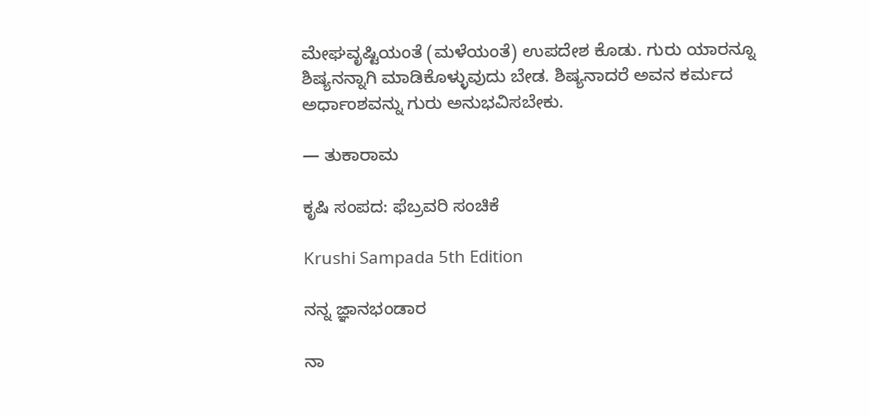ಮೇಘವೃಷ್ಟಿಯಂತೆ (ಮಳೆಯಂತೆ) ಉಪದೇಶ ಕೊಡು. ಗುರು ಯಾರನ್ನೂ ಶಿಷ್ಯನನ್ನಾಗಿ ಮಾಡಿಕೊಳ್ಳುವುದು ಬೇಡ. ಶಿಷ್ಯನಾದರೆ ಅವನ ಕರ್ಮದ ಅರ್ಧಾಂಶವನ್ನು ಗುರು ಅನುಭವಿಸಬೇಕು.

— ತುಕಾರಾಮ

ಕೃಷಿ ಸಂಪದ: ಫೆಬ್ರವರಿ ಸಂಚಿಕೆ

Krushi Sampada 5th Edition

ನನ್ನ ಜ್ಞಾನಭಂಡಾರ

ನಾ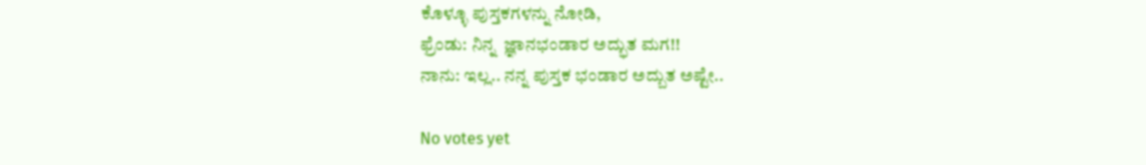ಕೊಳ್ಳೂ ಪುಸ್ತಕಗಳನ್ನು ನೋಡಿ,
ಫ್ರೆಂಡು: ನಿನ್ನ  ಜ್ಞಾನಭಂಡಾರ ಅದ್ಭುತ ಮಗ!!
ನಾನು: ಇಲ್ಲ.. ನನ್ನ ಪುಸ್ತಕ ಭಂಡಾರ ಅದ್ಬುತ ಅಷ್ಟೇ..

No votes yet